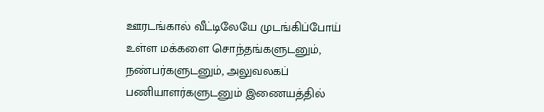ஊரடங்கால் வீட்டிலேயே முடங்கிப்போய் உள்ள மக்களை சொந்தங்களுடனும், நண்பர்களுடனும், அலுவலகப் பணியாளர்களுடனும் இணையத்தில்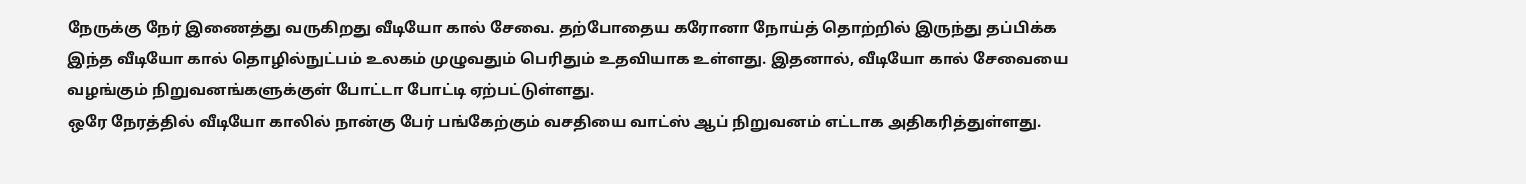நேருக்கு நேர் இணைத்து வருகிறது வீடியோ கால் சேவை. தற்போதைய கரோனா நோய்த் தொற்றில் இருந்து தப்பிக்க இந்த வீடியோ கால் தொழில்நுட்பம் உலகம் முழுவதும் பெரிதும் உதவியாக உள்ளது. இதனால், வீடியோ கால் சேவையை வழங்கும் நிறுவனங்களுக்குள் போட்டா போட்டி ஏற்பட்டுள்ளது.
ஒரே நேரத்தில் வீடியோ காலில் நான்கு பேர் பங்கேற்கும் வசதியை வாட்ஸ் ஆப் நிறுவனம் எட்டாக அதிகரித்துள்ளது.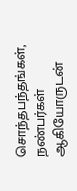சொந்தபந்தங்கள், நண்பர்கள் ஆகியோருடன்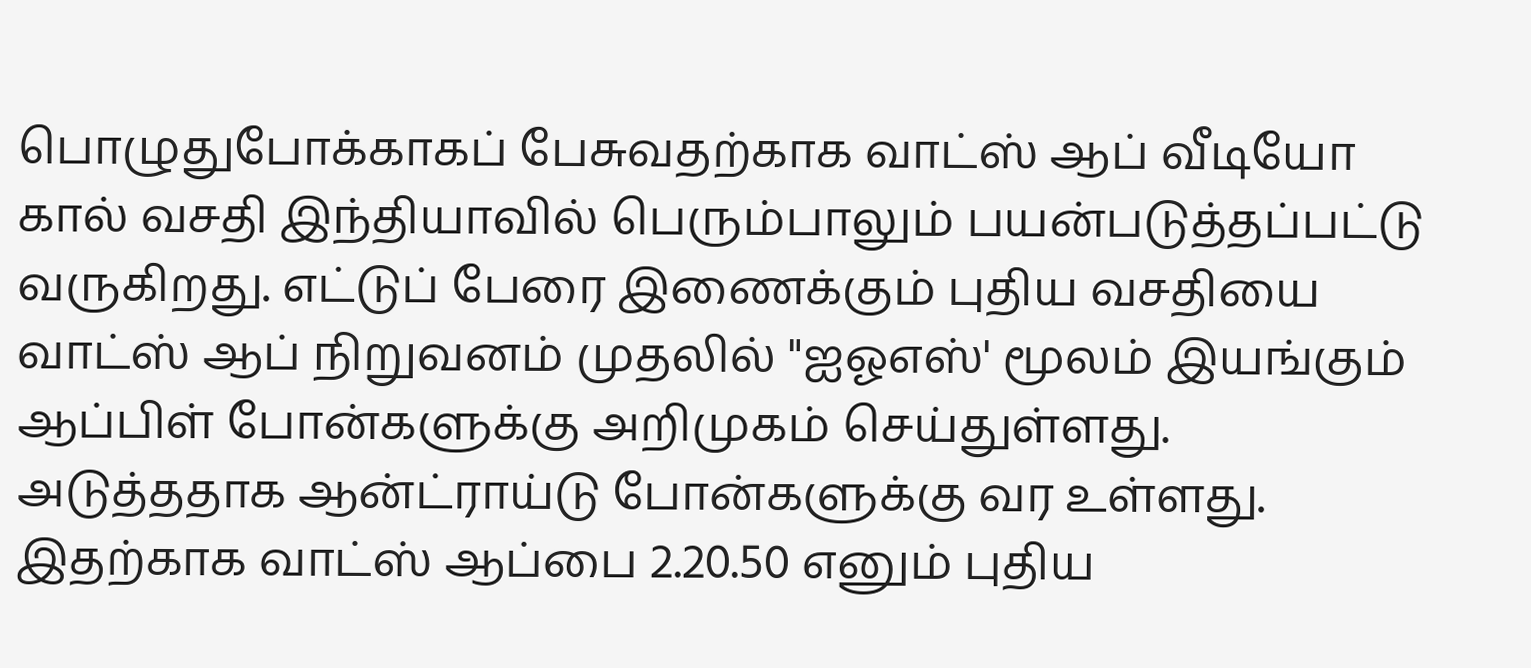பொழுதுபோக்காகப் பேசுவதற்காக வாட்ஸ் ஆப் வீடியோ கால் வசதி இந்தியாவில் பெரும்பாலும் பயன்படுத்தப்பட்டு வருகிறது. எட்டுப் பேரை இணைக்கும் புதிய வசதியை வாட்ஸ் ஆப் நிறுவனம் முதலில் "ஐஓஎஸ்' மூலம் இயங்கும் ஆப்பிள் போன்களுக்கு அறிமுகம் செய்துள்ளது. அடுத்ததாக ஆன்ட்ராய்டு போன்களுக்கு வர உள்ளது. இதற்காக வாட்ஸ் ஆப்பை 2.20.50 எனும் புதிய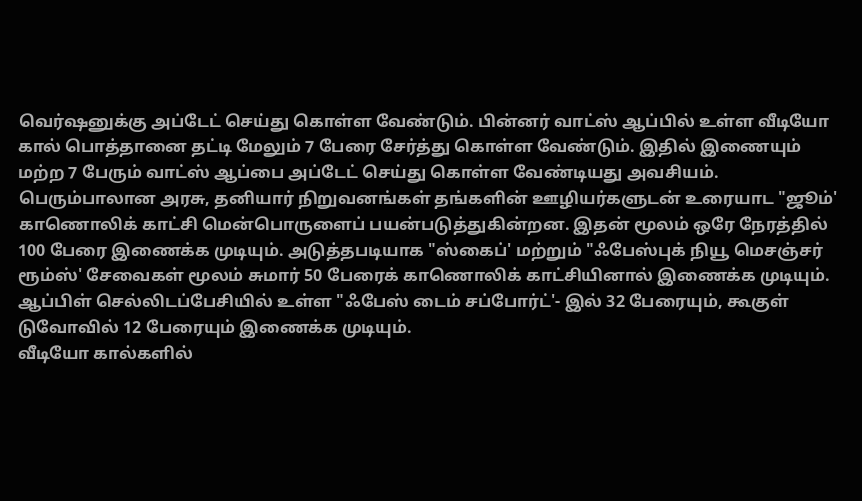வெர்ஷனுக்கு அப்டேட் செய்து கொள்ள வேண்டும். பின்னர் வாட்ஸ் ஆப்பில் உள்ள வீடியோ கால் பொத்தானை தட்டி மேலும் 7 பேரை சேர்த்து கொள்ள வேண்டும். இதில் இணையும் மற்ற 7 பேரும் வாட்ஸ் ஆப்பை அப்டேட் செய்து கொள்ள வேண்டியது அவசியம்.
பெரும்பாலான அரசு, தனியார் நிறுவனங்கள் தங்களின் ஊழியர்களுடன் உரையாட "ஜூம்' காணொலிக் காட்சி மென்பொருளைப் பயன்படுத்துகின்றன. இதன் மூலம் ஒரே நேரத்தில் 100 பேரை இணைக்க முடியும். அடுத்தபடியாக "ஸ்கைப்' மற்றும் "ஃபேஸ்புக் நியூ மெசஞ்சர் ரூம்ஸ்' சேவைகள் மூலம் சுமார் 50 பேரைக் காணொலிக் காட்சியினால் இணைக்க முடியும். ஆப்பிள் செல்லிடப்பேசியில் உள்ள "ஃபேஸ் டைம் சப்போர்ட்'- இல் 32 பேரையும், கூகுள் டுவோவில் 12 பேரையும் இணைக்க முடியும்.
வீடியோ கால்களில்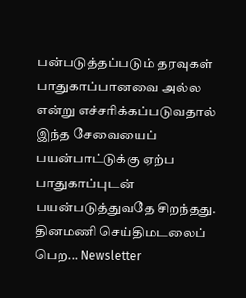பன்படுத்தப்படும் தரவுகள் பாதுகாப்பானவை அல்ல என்று எச்சரிக்கப்படுவதால் இந்த சேவையைப் பயன்பாட்டுக்கு ஏற்ப பாதுகாப்புடன் பயன்படுத்துவதே சிறந்தது.
தினமணி செய்திமடலைப் பெற... Newsletter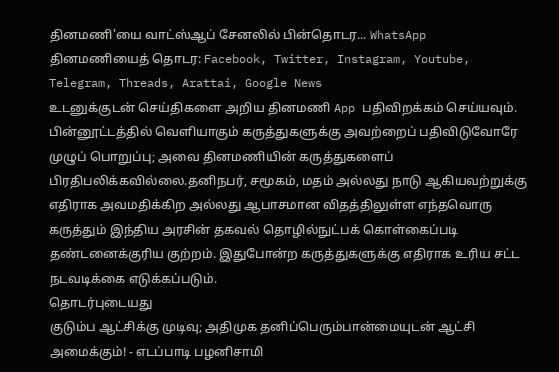தினமணி'யை வாட்ஸ்ஆப் சேனலில் பின்தொடர... WhatsApp
தினமணியைத் தொடர: Facebook, Twitter, Instagram, Youtube, Telegram, Threads, Arattai, Google News
உடனுக்குடன் செய்திகளை அறிய தினமணி App பதிவிறக்கம் செய்யவும்.
பின்னூட்டத்தில் வெளியாகும் கருத்துகளுக்கு அவற்றைப் பதிவிடுவோரே முழுப் பொறுப்பு; அவை தினமணியின் கருத்துகளைப் பிரதிபலிக்கவில்லை.தனிநபர், சமூகம், மதம் அல்லது நாடு ஆகியவற்றுக்கு எதிராக அவமதிக்கிற அல்லது ஆபாசமான விதத்திலுள்ள எந்தவொரு கருத்தும் இந்திய அரசின் தகவல் தொழில்நுட்பக் கொள்கைப்படி தண்டனைக்குரிய குற்றம். இதுபோன்ற கருத்துகளுக்கு எதிராக உரிய சட்ட நடவடிக்கை எடுக்கப்படும்.
தொடர்புடையது
குடும்ப ஆட்சிக்கு முடிவு; அதிமுக தனிப்பெரும்பான்மையுடன் ஆட்சி அமைக்கும்! - எடப்பாடி பழனிசாமி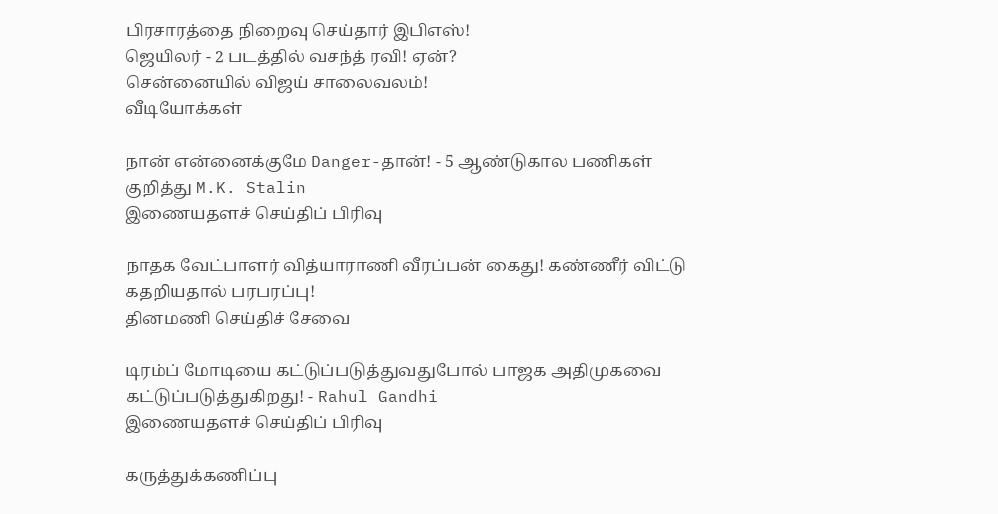பிரசாரத்தை நிறைவு செய்தார் இபிஎஸ்!
ஜெயிலர் - 2 படத்தில் வசந்த் ரவி! ஏன்?
சென்னையில் விஜய் சாலைவலம்!
வீடியோக்கள்

நான் என்னைக்குமே Danger-தான்! - 5 ஆண்டுகால பணிகள் குறித்து M.K. Stalin
இணையதளச் செய்திப் பிரிவு

நாதக வேட்பாளர் வித்யாராணி வீரப்பன் கைது! கண்ணீர் விட்டு கதறியதால் பரபரப்பு!
தினமணி செய்திச் சேவை

டிரம்ப் மோடியை கட்டுப்படுத்துவதுபோல் பாஜக அதிமுகவை கட்டுப்படுத்துகிறது! - Rahul Gandhi
இணையதளச் செய்திப் பிரிவு

கருத்துக்கணிப்பு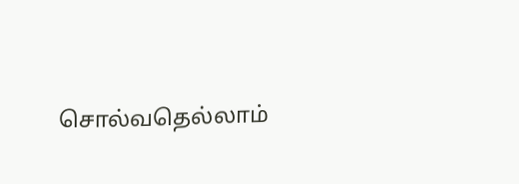சொல்வதெல்லாம்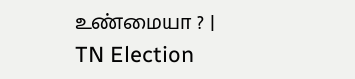உண்மையா ? | TN Election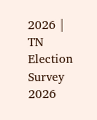2026 | TN Election Survey 2026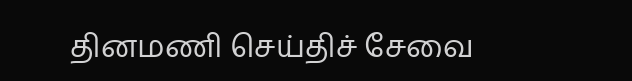தினமணி செய்திச் சேவை